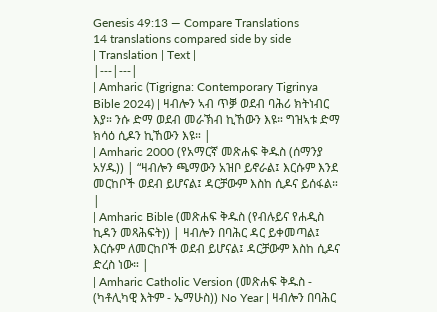Genesis 49:13 — Compare Translations
14 translations compared side by side
| Translation | Text |
|---|---|
| Amharic (Tigrigna: Contemporary Tigrinya Bible 2024) | ዛብሎን ኣብ ጥቓ ወደብ ባሕሪ ክትነብር እያ። ንሱ ድማ ወደብ መራኽብ ኪኸውን እዩ። ግዝኣቱ ድማ ክሳዕ ሲዶን ኪኸውን እዩ። |
| Amharic 2000 (የአማርኛ መጽሐፍ ቅዱስ (ሰማንያ አሃዱ)) | “ዛብሎን ጫማውን አዝቦ ይኖራል፤ እርሱም እንደ መርከቦች ወደብ ይሆናል፤ ዳርቻውም እስከ ሲዶና ይሰፋል። |
| Amharic Bible (መጽሐፍ ቅዱስ (የብሉይና የሐዲስ ኪዳን መጻሕፍት)) | ዛብሎን በባሕር ዳር ይቀመጣል፤ እርሱም ለመርከቦች ወደብ ይሆናል፤ ዳርቻውም እስከ ሲዶና ድረስ ነው። |
| Amharic Catholic Version (መጽሐፍ ቅዱስ - (ካቶሊካዊ እትም - ኤማሁስ)) No Year | ዛብሎን በባሕር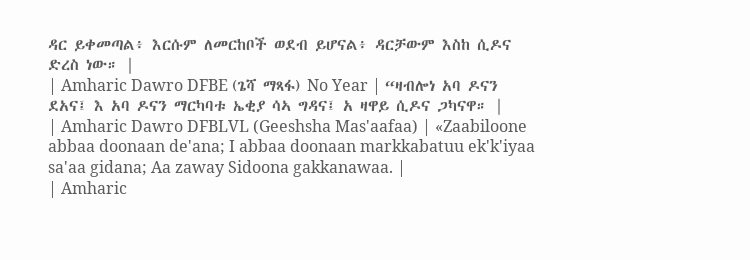ዳር ይቀመጣል፥ እርሱም ለመርከቦች ወደብ ይሆናል፥ ዳርቻውም እስከ ሲዶና ድረስ ነው። |
| Amharic Dawro DFBE (ጌሻ ማጻፋ) No Year | “ዛብሎነ አባ ዶናን ደአና፤ እ አባ ዶናን ማርካባቱ ኤቂያ ሳኣ ግዳና፤ አ ዛዋይ ሲዶና ጋካናዋ። |
| Amharic Dawro DFBLVL (Geeshsha Mas'aafaa) | «Zaabiloone abbaa doonaan de'ana; I abbaa doonaan markkabatuu ek'k'iyaa sa'aa gidana; Aa zaway Sidoona gakkanawaa. |
| Amharic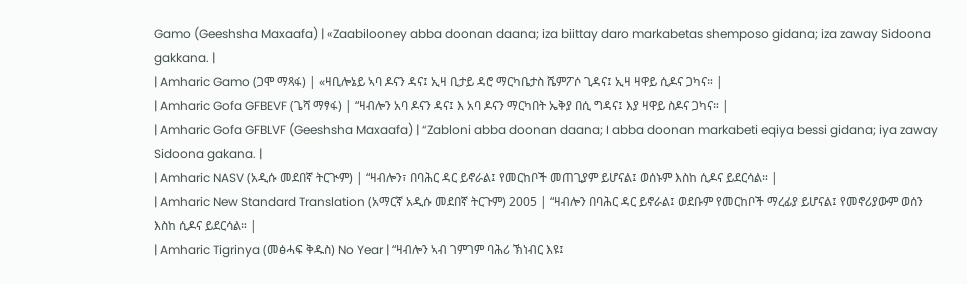Gamo (Geeshsha Maxaafa) | «Zaabilooney abba doonan daana; iza biittay daro markabetas shemposo gidana; iza zaway Sidoona gakkana. |
| Amharic Gamo (ጋሞ ማጻፋ) | «ዛቢሎኔይ ኣባ ዶናን ዳና፤ ኢዛ ቢታይ ዳሮ ማርካቤታስ ሼምፖሶ ጊዳና፤ ኢዛ ዛዋይ ሲዶና ጋካና። |
| Amharic Gofa GFBEVF (ጌሻ ማፃፋ) | “ዛብሎን አባ ዶናን ዳና፤ እ አባ ዶናን ማርካበት ኤቅያ በሲ ግዳና፤ እያ ዛዋይ ስዶና ጋካና። |
| Amharic Gofa GFBLVF (Geeshsha Maxaafa) | “Zabloni abba doonan daana; I abba doonan markabeti eqiya bessi gidana; iya zaway Sidoona gakana. |
| Amharic NASV (አዲሱ መደበኛ ትርጒም) | “ዛብሎን፣ በባሕር ዳር ይኖራል፤ የመርከቦች መጠጊያም ይሆናል፤ ወሰኑም እስከ ሲዶና ይደርሳል። |
| Amharic New Standard Translation (አማርኛ አዲሱ መደበኛ ትርጉም) 2005 | “ዛብሎን በባሕር ዳር ይኖራል፤ ወደቡም የመርከቦች ማረፊያ ይሆናል፤ የመኖሪያውም ወሰን እስከ ሲዶና ይደርሳል። |
| Amharic Tigrinya (መፅሓፍ ቅዱስ) No Year | “ዛብሎን ኣብ ገምገም ባሕሪ ኽነብር እዩ፤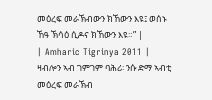መዕረፍ መራኽብውን ክኸውን እዩ፤ ወሰኑ ኸዓ ኽሳዕ ሲዶና ክኸውን እዩ።” |
| Amharic Tigrinya 2011 | ዛብሎን ኣብ ገምገም ባሕሪ፡ ንሱ ድማ ኣብቲ መዕረፍ መራኽብ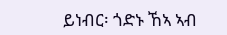ይነብር፡ ጎድኑ ኸኣ ኣብ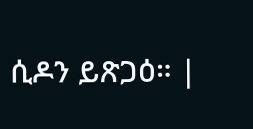ሲዶን ይጽጋዕ። |